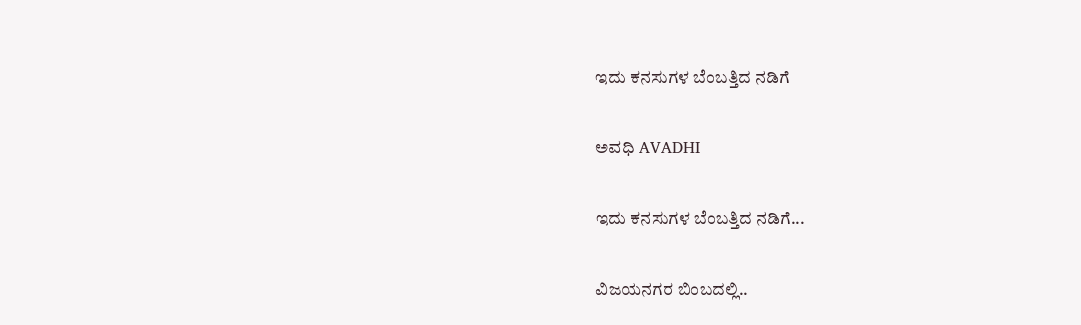ಇದು ಕನಸುಗಳ ಬೆಂಬತ್ತಿದ ನಡಿಗೆ‍

ಅವಧಿ AVADHI

ಇದು ಕನಸುಗಳ ಬೆಂಬತ್ತಿದ ನಡಿಗೆ...

ವಿಜಯನಗರ ಬಿಂಬದಲ್ಲಿ..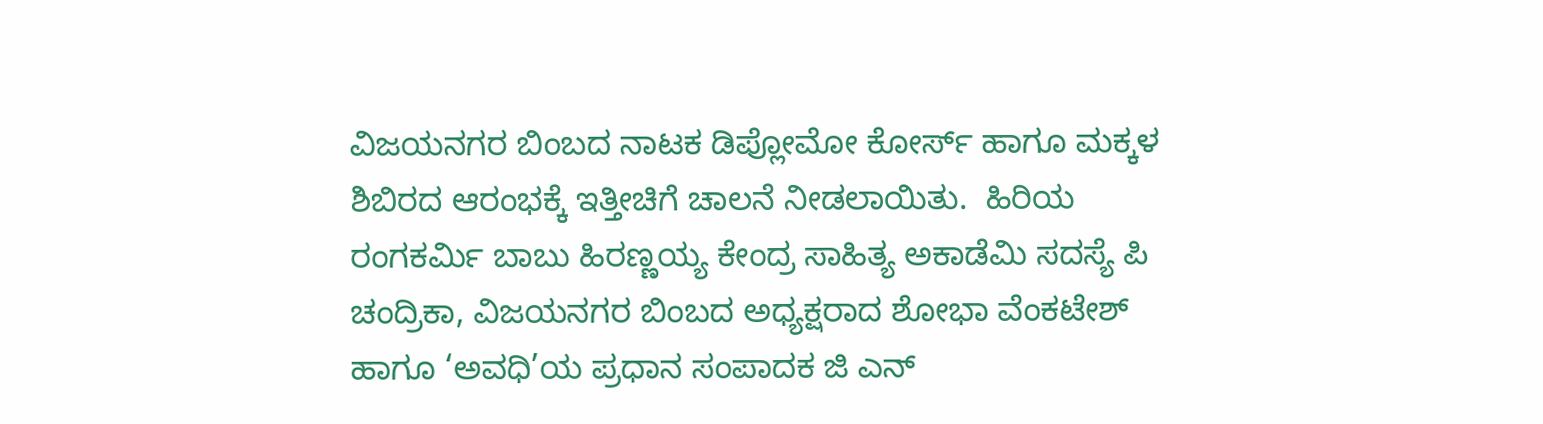ವಿಜಯನಗರ ಬಿಂಬದ ನಾಟಕ ಡಿಪ್ಲೋಮೋ ಕೋರ್ಸ್ ಹಾಗೂ ಮಕ್ಕಳ ಶಿಬಿರದ ಆರಂಭಕ್ಕೆ ಇತ್ತೀಚಿಗೆ ಚಾಲನೆ ನೀಡಲಾಯಿತು.  ಹಿರಿಯ ರಂಗಕರ್ಮಿ ಬಾಬು ಹಿರಣ್ಣಯ್ಯ ಕೇಂದ್ರ ಸಾಹಿತ್ಯ ಅಕಾಡೆಮಿ ಸದಸ್ಯೆ ಪಿ  ಚಂದ್ರಿಕಾ, ವಿಜಯನಗರ ಬಿಂಬದ ಅಧ್ಯಕ್ಷರಾದ ಶೋಭಾ ವೆಂಕಟೇಶ್   ಹಾಗೂ ‘ಅವಧಿ’ಯ ಪ್ರಧಾನ ಸಂಪಾದಕ ಜಿ ಎನ್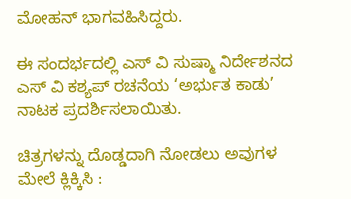ಮೋಹನ್ ಭಾಗವಹಿಸಿದ್ದರು.

ಈ ಸಂದರ್ಭದಲ್ಲಿ ಎಸ್ ವಿ ಸುಷ್ಮಾ ನಿರ್ದೇಶನದ  ಎಸ್ ವಿ ಕಶ್ಯಪ್ ರಚನೆಯ ‘ಅರ್ಭುತ ಕಾಡು’ ನಾಟಕ ಪ್ರದರ್ಶಿಸಲಾಯಿತು.

ಚಿತ್ರಗಳನ್ನು ದೊಡ್ಡದಾಗಿ ನೋಡಲು ಅವುಗಳ ಮೇಲೆ ಕ್ಲಿಕ್ಕಿಸಿ :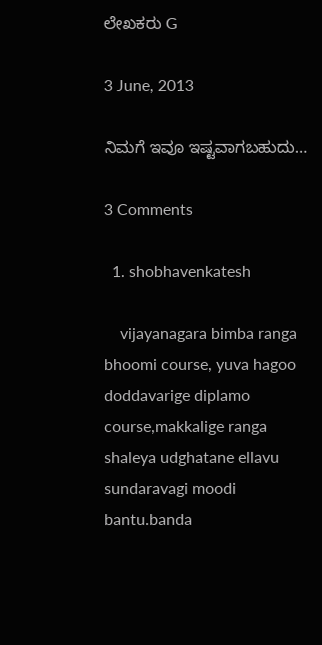ಲೇಖಕರು G

3 June, 2013

ನಿಮಗೆ ಇವೂ ಇಷ್ಟವಾಗಬಹುದು…

3 Comments

  1. shobhavenkatesh

    vijayanagara bimba ranga bhoomi course, yuva hagoo doddavarige diplamo course,makkalige ranga shaleya udghatane ellavu sundaravagi moodi bantu.banda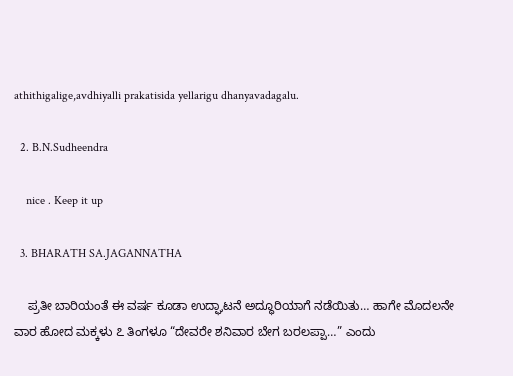athithigalige,avdhiyalli prakatisida yellarigu dhanyavadagalu.

  2. B.N.Sudheendra

    nice . Keep it up

  3. BHARATH SA.JAGANNATHA

    ಪ್ರತೀ ಬಾರಿಯಂತೆ ಈ ವರ್ಷ ಕೂಡಾ ಉದ್ಘಾಟನೆ ಅದ್ಧೂರಿಯಾಗೆ ನಡೆಯಿತು… ಹಾಗೇ ಮೊದಲನೇ ವಾರ ಹೋದ ಮಕ್ಕಳು ೭ ತಿಂಗಳೂ “ದೇವರೇ ಶನಿವಾರ ಬೇಗ ಬರಲಪ್ಪಾ…” ಎಂದು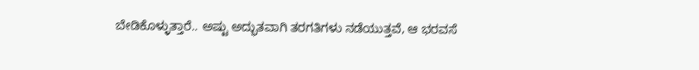ಬೇಡಿಕೊಳ್ಳುತ್ತಾರೆ.. ಅಷ್ಟು ಅದ್ಭುತವಾಗಿ ತರಗತಿಗಳು ನಡೆಯುತ್ತವೆ, ಆ ಭರವಸೆ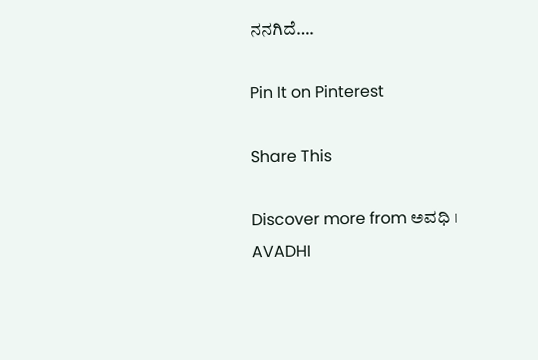ನನಗಿದೆ….

Pin It on Pinterest

Share This

Discover more from ಅವಧಿ । AVADHI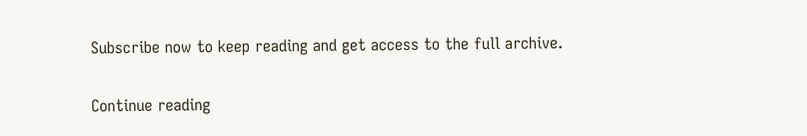Subscribe now to keep reading and get access to the full archive.

Continue reading